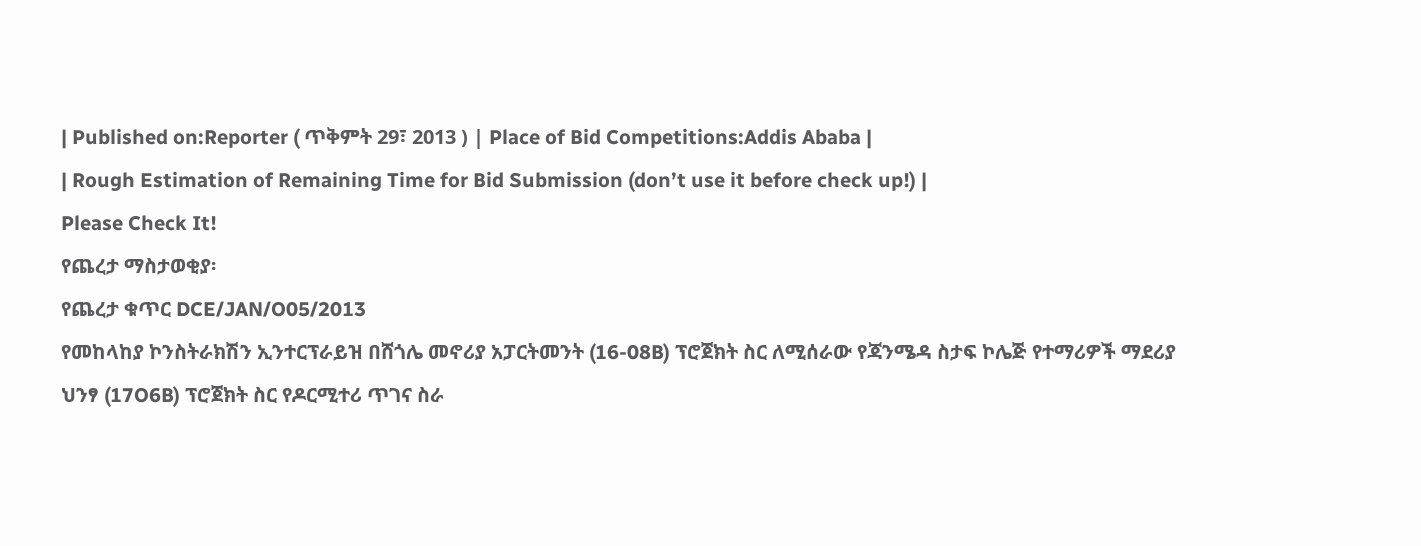| Published on:Reporter ( ጥቅምት 29፣ 2013 ) | Place of Bid Competitions:Addis Ababa |
| Rough Estimation of Remaining Time for Bid Submission (don’t use it before check up!) |
Please Check It!
የጨረታ ማስታወቂያ፡
የጨረታ ቁጥር DCE/JAN/O05/2013
የመከላከያ ኮንስትራክሽን ኢንተርፕራይዝ በሸጎሌ መኖሪያ አፓርትመንት (16-08B) ፕሮጀክት ስር ለሚሰራው የጃንሜዳ ስታፍ ኮሌጅ የተማሪዎች ማደሪያ ህንፃ (17O6B) ፕሮጀክት ስር የዶርሚተሪ ጥገና ስራ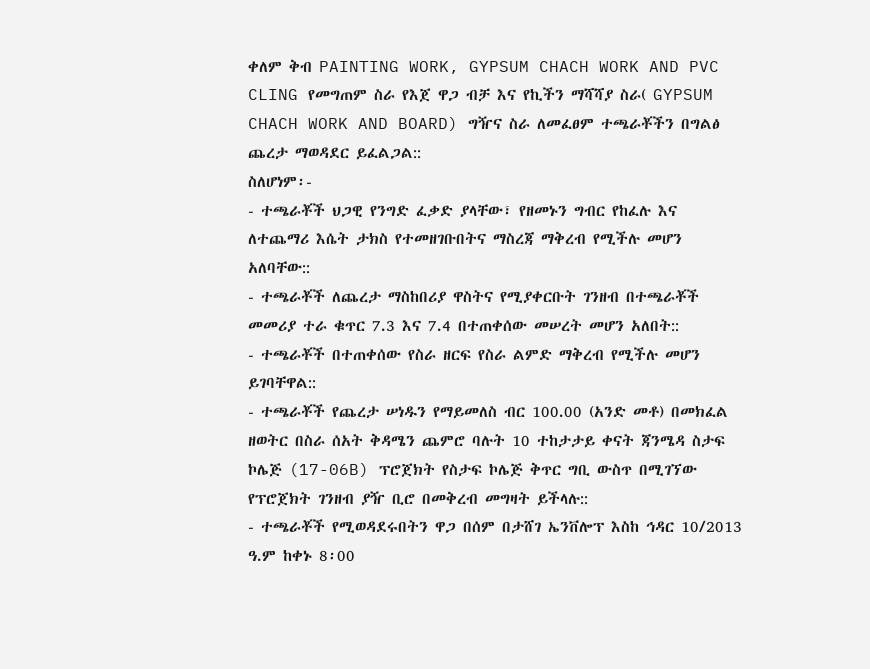ቀለም ቅብ PAINTING WORK, GYPSUM CHACH WORK AND PVC CLING የመግጠም ስራ የእጀ ዋጋ ብቻ እና የኪችን ማሻሻያ ስራ( GYPSUM CHACH WORK AND BOARD) ግዥና ስራ ለመፈፀም ተጫራቾችን በግልፅ ጨረታ ማወዳደር ይፈልጋል::
ስለሆነም፡-
- ተጫራቾች ህጋዊ የንግድ ፈቃድ ያላቸው፣ የዘመኑን ግብር የከፈሉ እና ለተጨማሪ እሴት ታክስ የተመዘገቡበትና ማስረጃ ማቅረብ የሚችሉ መሆን አለባቸው::
- ተጫራቾች ለጨረታ ማስከበሪያ ዋስትና የሚያቀርቡት ገንዘብ በተጫራቾች መመሪያ ተራ ቁጥር 7.3 እና 7.4 በተጠቀሰው መሠረት መሆን አለበት::
- ተጫራቾች በተጠቀሰው የስራ ዘርፍ የስራ ልምድ ማቅረብ የሚችሉ መሆን ይገባቸዋል::
- ተጫራቾች የጨረታ ሠነዱን የማይመለስ ብር 100.00 (አንድ መቶ) በመክፈል ዘወትር በስራ ሰአት ቅዳሜን ጨምሮ ባሉት 10 ተከታታይ ቀናት ጃንሜዳ ስታፍ ኮሌጅ (17-06B) ፕሮጀክት የስታፍ ኮሌጅ ቅጥር ግቢ ውስጥ በሚገኘው የፕሮጀክት ገንዘብ ያዥ ቢሮ በመቅረብ መግዛት ይችላሉ::
- ተጫራቾች የሚወዳደሩበትን ዋጋ በሰም በታሸገ ኤንቨሎፕ እስከ ኅዳር 10/2013 ዓ.ም ከቀኑ 8፡00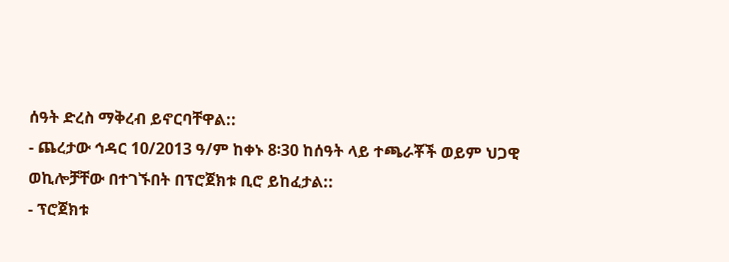ሰዓት ድረስ ማቅረብ ይኖርባቸዋል::
- ጨረታው ኅዳር 10/2013 ዓ/ም ከቀኑ 8፡30 ከሰዓት ላይ ተጫራቾች ወይም ህጋዊ ወኪሎቻቸው በተገኙበት በፕሮጀክቱ ቢሮ ይከፈታል::
- ፕሮጀክቱ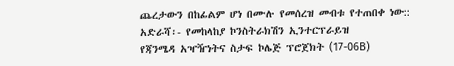ጨረታውን በከፊልም ሆነ በሙሉ የመሰረዝ መብቱ የተጠበቀ ነው::
አድራሻ፡- የመከላከያ ኮንስትራክሽን ኢንተርፕራይዝ
የጃንሜዳ አዣዥነትና ስታፍ ኮሌጅ ፕሮጀክት (17-06B)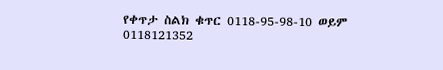የቀጥታ ስልክ ቁጥር 0118-95-98-10 ወይም 0118121352